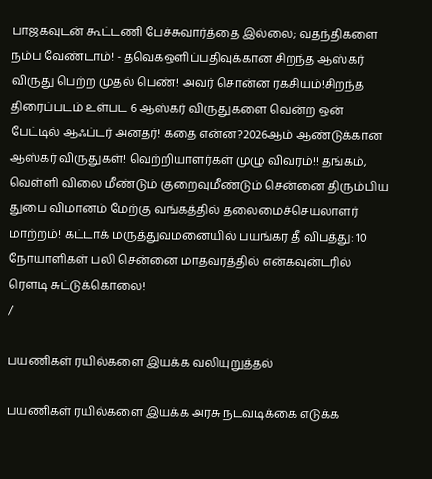பாஜகவுடன் கூட்டணி பேச்சுவார்த்தை இல்லை; வதந்திகளை நம்ப வேண்டாம்! - தவெகஒளிப்பதிவுக்கான சிறந்த ஆஸ்கர் விருது பெற்ற முதல் பெண்! அவர் சொன்ன ரகசியம்!சிறந்த திரைப்படம் உள்பட 6 ஆஸ்கர் விருதுகளை வென்ற ஒன் பேட்டில் ஆஃப்டர் அனதர்! கதை என்ன?2026ஆம் ஆண்டுக்கான ஆஸ்கர் விருதுகள்! வெற்றியாளர்கள் முழு விவரம்!! தங்கம், வெள்ளி விலை மீண்டும் குறைவுமீண்டும் சென்னை திரும்பிய துபை விமானம் மேற்கு வங்கத்தில் தலைமைச்செயலாளர் மாற்றம்! கட்டாக் மருத்துவமனையில் பயங்கர தீ விபத்து: 10 நோயாளிகள் பலி சென்னை மாதவரத்தில் என்கவுன்டரில் ரௌடி சுட்டுக்கொலை!
/

பயணிகள் ரயில்களை இயக்க வலியுறுத்தல்

பயணிகள் ரயில்களை இயக்க அரசு நடவடிக்கை எடுக்க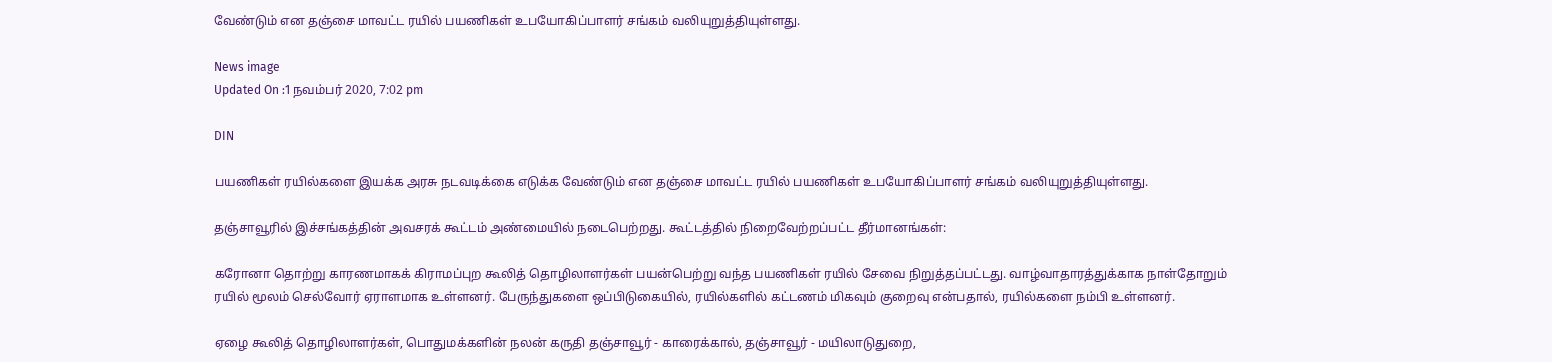வேண்டும் என தஞ்சை மாவட்ட ரயில் பயணிகள் உபயோகிப்பாளர் சங்கம் வலியுறுத்தியுள்ளது.

News image
Updated On :1 நவம்பர் 2020, 7:02 pm

DIN

பயணிகள் ரயில்களை இயக்க அரசு நடவடிக்கை எடுக்க வேண்டும் என தஞ்சை மாவட்ட ரயில் பயணிகள் உபயோகிப்பாளர் சங்கம் வலியுறுத்தியுள்ளது.

தஞ்சாவூரில் இச்சங்கத்தின் அவசரக் கூட்டம் அண்மையில் நடைபெற்றது. கூட்டத்தில் நிறைவேற்றப்பட்ட தீர்மானங்கள்:

கரோனா தொற்று காரணமாகக் கிராமப்புற கூலித் தொழிலாளர்கள் பயன்பெற்று வந்த பயணிகள் ரயில் சேவை நிறுத்தப்பட்டது. வாழ்வாதாரத்துக்காக நாள்தோறும் ரயில் மூலம் செல்வோர் ஏராளமாக உள்ளனர். பேருந்துகளை ஒப்பிடுகையில், ரயில்களில் கட்டணம் மிகவும் குறைவு என்பதால், ரயில்களை நம்பி உள்ளனர்.

ஏழை கூலித் தொழிலாளர்கள், பொதுமக்களின் நலன் கருதி தஞ்சாவூர் - காரைக்கால், தஞ்சாவூர் - மயிலாடுதுறை,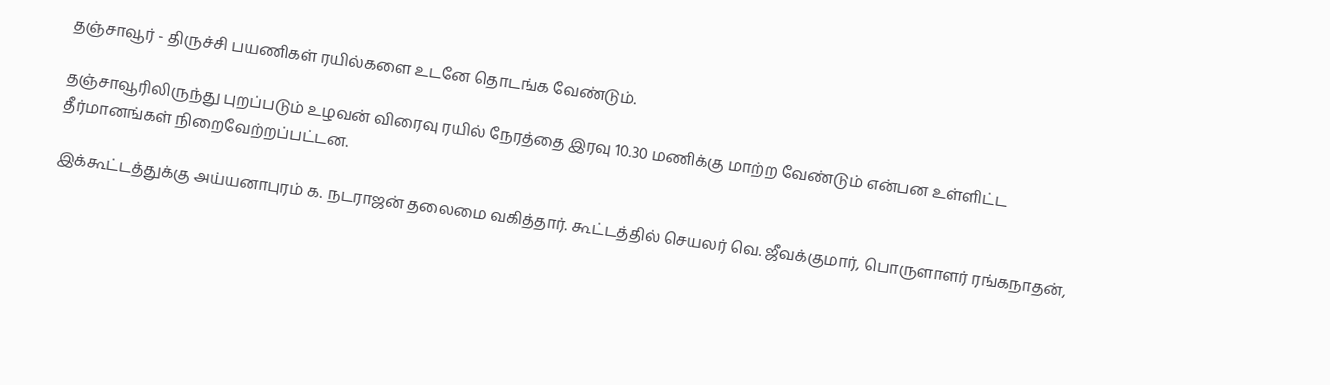தஞ்சாவூர் - திருச்சி பயணிகள் ரயில்களை உடனே தொடங்க வேண்டும்.

தஞ்சாவூரிலிருந்து புறப்படும் உழவன் விரைவு ரயில் நேரத்தை இரவு 10.30 மணிக்கு மாற்ற வேண்டும் என்பன உள்ளிட்ட தீர்மானங்கள் நிறைவேற்றப்பட்டன.

இக்கூட்டத்துக்கு அய்யனாபுரம் க. நடராஜன் தலைமை வகித்தார். கூட்டத்தில் செயலர் வெ. ஜீவக்குமார், பொருளாளர் ரங்கநாதன்,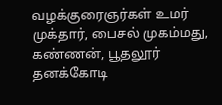வழக்குரைஞர்கள் உமர் முக்தார், பைசல் முகம்மது, கண்ணன், பூதலூர் தனக்கோடி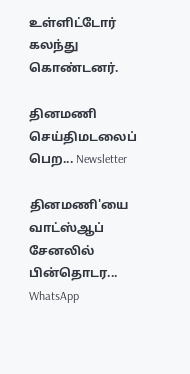உள்ளிட்டோர் கலந்து கொண்டனர்.

தினமணி செய்திமடலைப் பெற... Newsletter

தினமணி'யை வாட்ஸ்ஆப் சேனலில் பின்தொடர... WhatsApp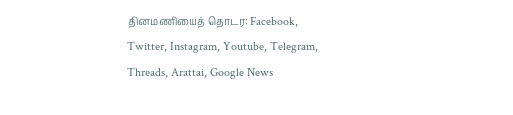தினமணியைத் தொடர: Facebook, Twitter, Instagram, Youtube, Telegram, Threads, Arattai, Google News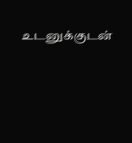உடனுக்குடன்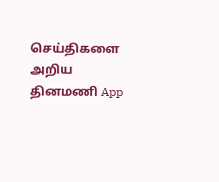செய்திகளை அறிய தினமணி App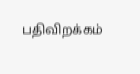பதிவிறக்கம்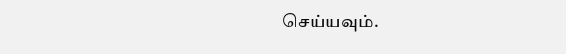செய்யவும்.